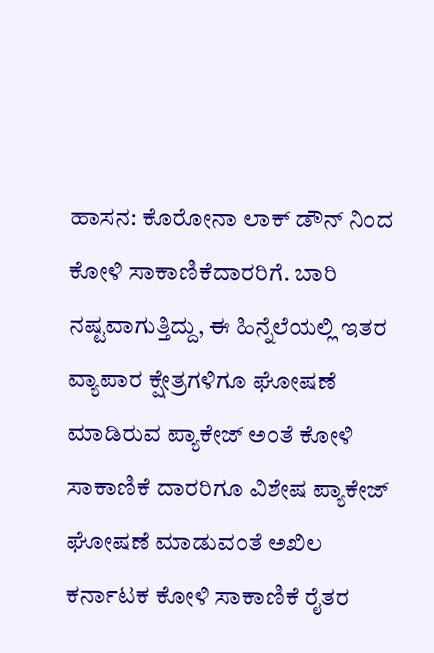ಹಾಸನ: ಕೊರೋನಾ ಲಾಕ್ ಡೌನ್ ನಿಂದ ಕೋಳಿ ಸಾಕಾಣಿಕೆದಾರರಿಗೆ. ಬಾರಿ ನಷ್ಟವಾಗುತ್ತಿದ್ದು, ಈ ಹಿನ್ನೆಲೆಯಲ್ಲಿ ಇತರ ವ್ಯಾಪಾರ ಕ್ಷೇತ್ರಗಳಿಗೂ ಘೋಷಣೆ ಮಾಡಿರುವ ಪ್ಯಾಕೇಜ್ ಅಂತೆ ಕೋಳಿ ಸಾಕಾಣಿಕೆ ದಾರರಿಗೂ ವಿಶೇಷ ಪ್ಯಾಕೇಜ್ ಘೋಷಣೆ ಮಾಡುವಂತೆ ಅಖಿಲ ಕರ್ನಾಟಕ ಕೋಳಿ ಸಾಕಾಣಿಕೆ ರೈತರ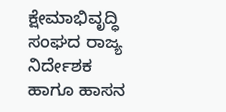ಕ್ಷೇಮಾಭಿವೃದ್ಧಿ ಸಂಘದ ರಾಜ್ಯ ನಿರ್ದೇಶಕ ಹಾಗೂ ಹಾಸನ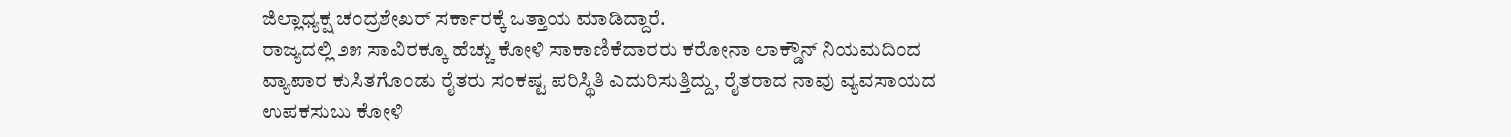ಜಿಲ್ಲಾಧ್ಯಕ್ಷ ಚಂದ್ರಶೇಖರ್ ಸರ್ಕಾರಕ್ಕೆ ಒತ್ತಾಯ ಮಾಡಿದ್ದಾರೆ.
ರಾಜ್ಯದಲ್ಲಿ ೨೫ ಸಾವಿರಕ್ಕೂ ಹೆಚ್ಚು ಕೋಳಿ ಸಾಕಾಣಿಕೆದಾರರು ಕರೋನಾ ಲಾಕ್ಡೌನ್ ನಿಯಮದಿಂದ ವ್ಯಾಪಾರ ಕುಸಿತಗೊಂಡು ರೈತರು ಸಂಕಷ್ಟ ಪರಿಸ್ಥಿತಿ ಎದುರಿಸುತ್ತಿದ್ದು, ರೈತರಾದ ನಾವು ವ್ಯವಸಾಯದ ಉಪಕಸುಬು ಕೋಳಿ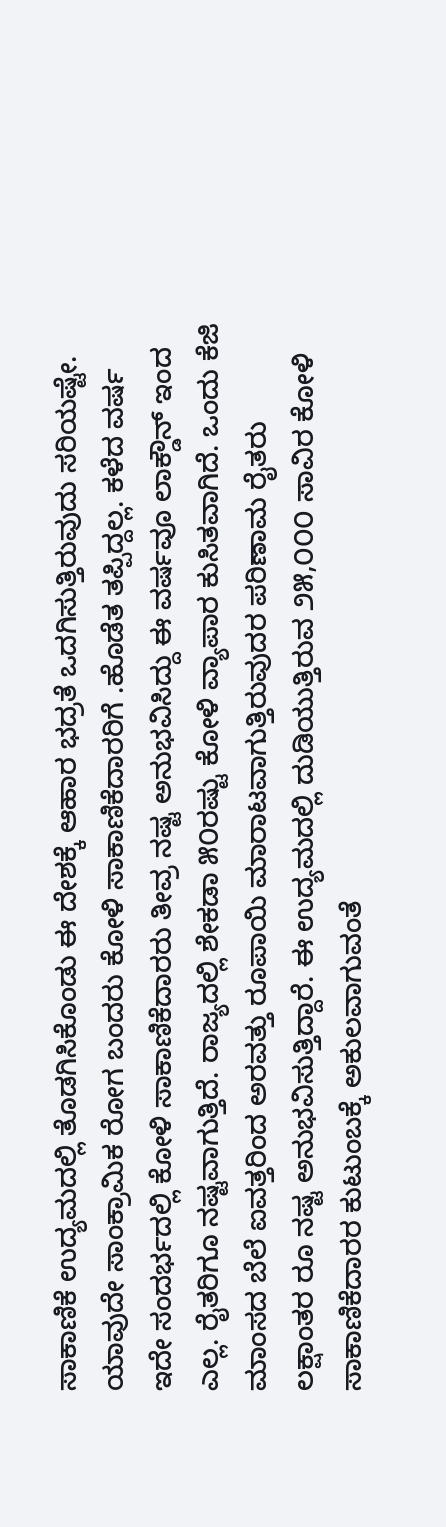ಸಾಕಾಣಿಕೆ ಉದ್ಯಮದಲ್ಲಿ ತೊಡಗಿಸಿಕೊಂಡು ಈ ದೇಶಕ್ಕೆ ಆಹಾರ ಭದ್ರತೆ ಒದಗಿಸುತ್ತಿರುವುದು ಸರಿಯಷ್ಟೇ. ಯಾವುದೇ ಸಾಂಕ್ರಾಮಿಕ ರೋಗ ಬಂದರು ಕೋಳಿ ಸಾಕಾಣಿಕೆದಾರರಿಗೆ .ಹೊಡೆತ ತಪ್ಪಿದ್ದಲ್ಲ. ಕಳೆದ ವರ್ಷ ಇದೇ ಸಂದರ್ಭದಲ್ಲಿ ಕೋಳಿ ಸಾಕಾಣಿಕೆದಾರರು ತೀವ್ರ ನಷ್ಟ ಅನುಭವಿಸಿದ್ದು ಈ ವರ್ಷವೂ ಲಾಕ್ಡೌನ್ ಇಂದ ಎಲ್ಲ. ರೈತರಿಗೂ ನಷ್ಟವಾಗುತ್ತಿದೆ. ರಾಜ್ಯದಲ್ಲಿ ಶೇಕಡಾ ೫೦ರಷ್ಟು ಕೋಳಿ ವ್ಯಾಪಾರ ಕುಸಿತವಾಗಿದೆ. ಒಂದು ಕೆಜಿ ಮಾಂಸದ ಬೆಲೆ ಐವತ್ತರಿಂದ ಅರವತ್ತು ರೂಪಾಯಿ ಮಾರಾಟವಾಗುತ್ತಿರುವುದರ ಪರಿಣಾಮ ರೈತರು ಲಕ್ಷಾಂತರ ರೂ ನಷ್ಟ ಅನುಭವಿಸುತ್ತಿದ್ದಾರೆ. ಈ ಉದ್ಯಮದಲ್ಲಿ ದುಡಿಯುತ್ತಿರುವ ೨೫,೦೦೦ ಸಾವಿರ ಕೋಳಿ ಸಾಕಾಣಿಕೆದಾರರ ಕುಟುಂಬಕ್ಕೆ ಅಕುಲವಾಗುವಂತೆ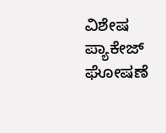ವಿಶೇಷ ಪ್ಯಾಕೇಜ್ ಘೋಷಣೆ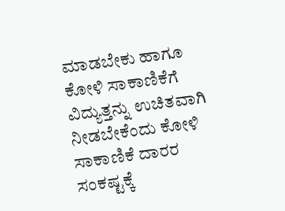ಮಾಡಬೇಕು ಹಾಗೂ ಕೋಳಿ ಸಾಕಾಣಿಕೆಗೆ ವಿದ್ಯುತ್ತನ್ನು ಉಚಿತವಾಗಿ ನೀಡಬೇಕೆಂದು ಕೋಳಿ ಸಾಕಾಣಿಕೆ ದಾರರ ಸಂಕಷ್ಟಕ್ಕೆ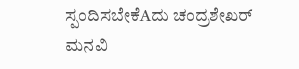ಸ್ಪಂದಿಸಬೇಕೆAದು ಚಂದ್ರಶೇಖರ್ ಮನವಿ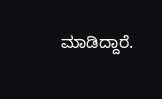ಮಾಡಿದ್ದಾರೆ.